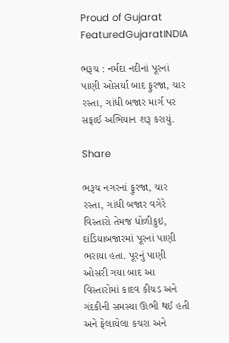Proud of Gujarat
FeaturedGujaratINDIA

ભરૂચ : નર્મદા નદીનાં પૂરનાં પાણી ઓસર્યા બાદ ફુરજા, ચાર રસ્તા, ગાંધી બજાર માર્ગ પર સફાઈ અભિયાન શરૂ કરાયું.

Share

ભરૂચ નગરનાં ફુરજા, ચાર રસ્તા, ગાંધી બજાર વગેરે વિસ્તારો તેમજ ધોળીકુઇ, દાંડિયાબજારમાં પૂરનાં પાણી ભરાયા હતા. પૂરનું પાણી ઓસરી ગયા બાદ આ વિસ્તારોમાં કાદવ કીચડ અને ગંદકીની સમસ્યા ઊભી થઈ હતી અને ફેલાયેલા કચરા અને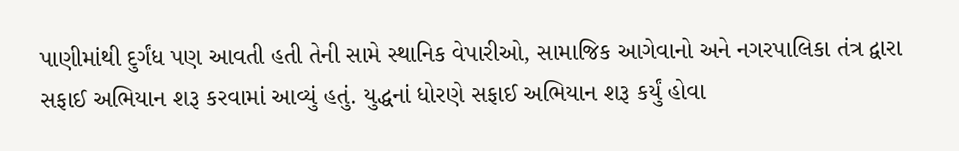પાણીમાંથી દુર્ગંધ પણ આવતી હતી તેની સામે સ્થાનિક વેપારીઓ, સામાજિક આગેવાનો અને નગરપાલિકા તંત્ર દ્વારા સફાઈ અભિયાન શરૂ કરવામાં આવ્યું હતું. યુદ્ધનાં ધોરણે સફાઈ અભિયાન શરૂ કર્યું હોવા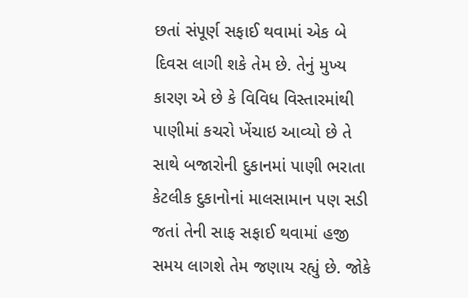છતાં સંપૂર્ણ સફાઈ થવામાં એક બે દિવસ લાગી શકે તેમ છે. તેનું મુખ્ય કારણ એ છે કે વિવિધ વિસ્તારમાંથી પાણીમાં કચરો ખેંચાઇ આવ્યો છે તે સાથે બજારોની દુકાનમાં પાણી ભરાતા કેટલીક દુકાનોનાં માલસામાન પણ સડી જતાં તેની સાફ સફાઈ થવામાં હજી સમય લાગશે તેમ જણાય રહ્યું છે. જોકે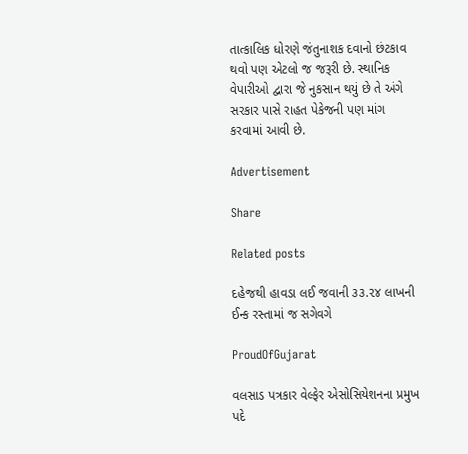તાત્કાલિક ધોરણે જંતુનાશક દવાનો છંટકાવ થવો પણ એટલો જ જરૂરી છે. સ્થાનિક વેપારીઓ દ્વારા જે નુકસાન થયું છે તે અંગે સરકાર પાસે રાહત પેકેજની પણ માંગ કરવામાં આવી છે.

Advertisement

Share

Related posts

દહેજથી હાવડા લઈ જવાની ૩૩.૨૪ લાખની ઈન્ક રસ્તામાં જ સગેવગે

ProudOfGujarat

વલસાડ પત્રકાર વેલ્ફેર એસોસિયેશનના પ્રમુખ પદે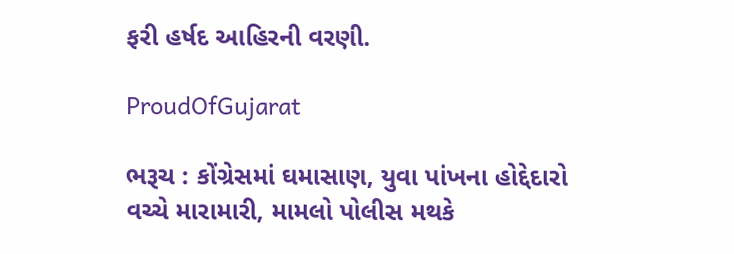ફરી હર્ષદ આહિરની વરણી.

ProudOfGujarat

ભરૂચ : કોંગ્રેસમાં ઘમાસાણ, યુવા પાંખના હોદ્દેદારો વચ્ચે મારામારી, મામલો પોલીસ મથકે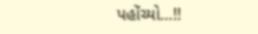પહોંચ્યો…!!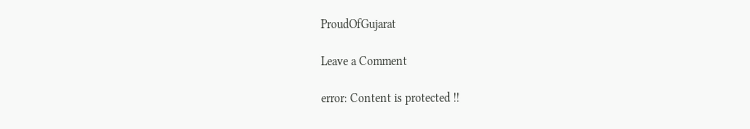ProudOfGujarat

Leave a Comment

error: Content is protected !!